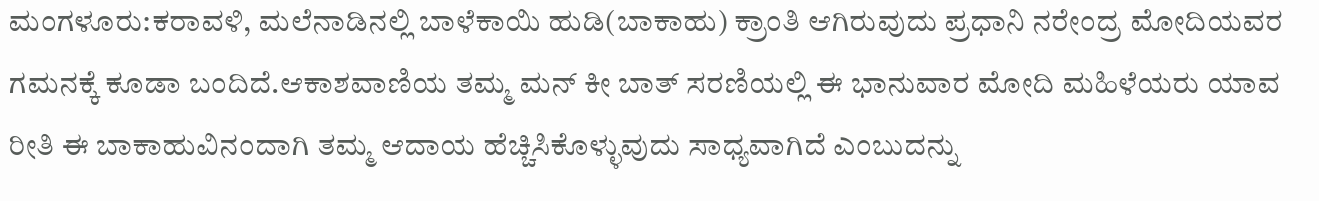ಮಂಗಳೂರು:ಕರಾವಳಿ, ಮಲೆನಾಡಿನಲ್ಲಿ ಬಾಳೆಕಾಯಿ ಹುಡಿ(ಬಾಕಾಹು) ಕ್ರಾಂತಿ ಆಗಿರುವುದು ಪ್ರಧಾನಿ ನರೇಂದ್ರ ಮೋದಿಯವರ ಗಮನಕ್ಕೆ ಕೂಡಾ ಬಂದಿದೆ.ಆಕಾಶವಾಣಿಯ ತಮ್ಮ ಮನ್‌ ಕೀ ಬಾತ್‌ ಸರಣಿಯಲ್ಲಿ ಈ ಭಾನುವಾರ ಮೋದಿ ಮಹಿಳೆಯರು ಯಾವ ರೀತಿ ಈ ಬಾಕಾಹುವಿನಂದಾಗಿ ತಮ್ಮ ಆದಾಯ ಹೆಚ್ಚಿಸಿಕೊಳ್ಳುವುದು ಸಾಧ್ಯವಾಗಿದೆ ಎಂಬುದನ್ನು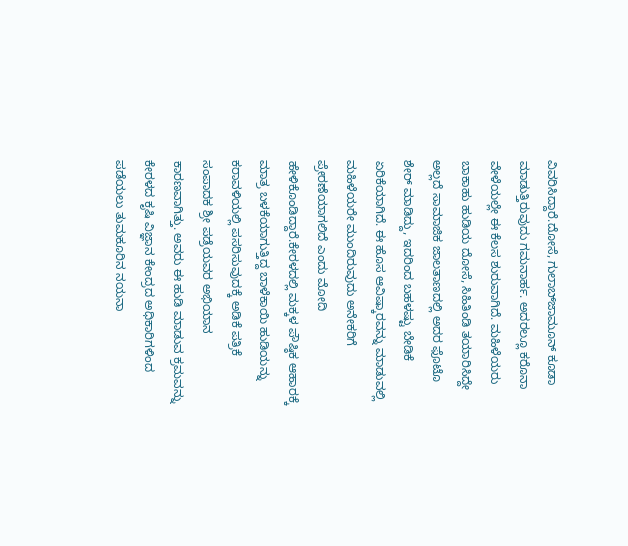ವಿವರಿಸಿದ್ದಾರೆ.ದೋಸೆ, ಗುಲಾಬ್‌ಜಾಮೂನ್‌ ಕೂಡಾ ಮಾಡುತ್ತಿರುವುದು ಗಮನಾರ್ಹ. ಅದರಲ್ಲೂ ಕರೊನಾ ವೇಳೆಯಲ್ಲೇ ಈ ಕೆಲಸ ಶುರುವಾಗಿದೆ. ಮಹಿಳೆಯರು ಬಾಕಾಹು ಹುಡಿಯ ದೋಸೆ, ಸಿಹಿತಿಂಡಿ ತಯಾರಿಸಿದ್ದೇ ಅಲ್ಲದೆ ಸಾಮಾಜಿಕ ಜಾಲತಾಣದಲ್ಲಿ ಅದರ ಫೊಟೊ ಶೇರ್‌ ಮಾಡಿದ್ದು, ಇದರಿಂದ ಬಹಳಷ್ಟು ಬೇಡಿಕೆ ಏರಿಕೆಯಾಗಿದೆ. ಈ ಹೊಸ ಆವಿಷ್ಕಾರವನ್ನು ಮಾಡುವಲ್ಲಿ ಮಹಿಳೆಯರೇ ಮುಂದಿರುವುದು ಅನೇಕರಿಗೆ ಪ್ರೇರಣೆಯಾಗಲಿದೆ ಎಂದು ಮೋದಿ ಹೇಳಿಕೊಂಡಿದ್ದಾರೆ.ಕೇರಳದಲ್ಲಿ ಮಕ್ಕಳ ಪೌಷ್ಠಿಕ ಆಹಾರಕ್ಕೆ ಮಾತ್ರ ಬಳಕೆಯಾಗುತ್ತಿದ್ದ ಬಾಳೆಕಾಯಿ ಹುಡಿಯನ್ನು ಕರಾವಳಿಯಲ್ಲಿ ಪಸರಿಸುವುದಕ್ಕೆ ಅಡಿಕೆ ಪತ್ರಿಕೆ ಸಂಪಾದಕ ಶ್ರೀ ಪಡ್ರೆಯವರ ಅಭಿಯಾನ ಕಾರಣವಾಗಿತ್ತು. ಅವರು ಈ ಹುಡಿ ಮಾಡುವ ಕ್ರಮವನ್ನು ಕೇರಳದ ಕೃಷಿ ವಿಜ್ಞಾನ ಕೇಂದ್ರದ ಅಧಿಕಾರಿಗಳಿಂದ ಪಡೆಯಲು ತುಮಕೂರಿನ ನಯನಾ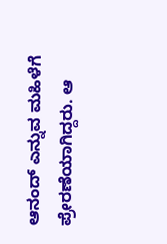ಆನಂದ್‌ ಎನ್ನುವ ಮಹಿಳೆಗೆ ಪ್ರೇರಣೆಯಾಗಿದ್ದರು. ಆ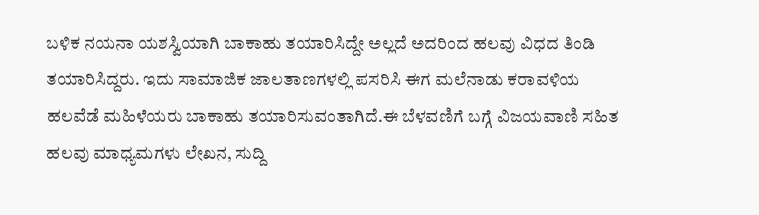ಬಳಿಕ ನಯನಾ ಯಶಸ್ವಿಯಾಗಿ ಬಾಕಾಹು ತಯಾರಿಸಿದ್ದೇ ಅಲ್ಲದೆ ಅದರಿಂದ ಹಲವು ವಿಧದ ತಿಂಡಿ ತಯಾರಿಸಿದ್ದರು. ಇದು ಸಾಮಾಜಿಕ ಜಾಲತಾಣಗಳಲ್ಲಿ ಪಸರಿಸಿ ಈಗ ಮಲೆನಾಡು ಕರಾವಳಿಯ ಹಲವೆಡೆ ಮಹಿಳೆಯರು ಬಾಕಾಹು ತಯಾರಿಸುವಂತಾಗಿದೆ.ಈ ಬೆಳವಣಿಗೆ ಬಗ್ಗೆ ವಿಜಯವಾಣಿ ಸಹಿತ ಹಲವು ಮಾಧ್ಯಮಗಳು ಲೇಖನ, ಸುದ್ದಿ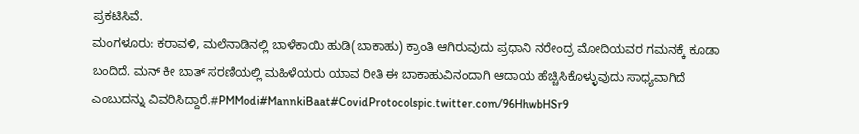ಪ್ರಕಟಿಸಿವೆ.
ಮಂಗಳೂರು: ಕರಾವಳಿ, ಮಲೆನಾಡಿನಲ್ಲಿ ಬಾಳೆಕಾಯಿ ಹುಡಿ(ಬಾಕಾಹು) ಕ್ರಾಂತಿ ಆಗಿರುವುದು ಪ್ರಧಾನಿ ನರೇಂದ್ರ ಮೋದಿಯವರ ಗಮನಕ್ಕೆ ಕೂಡಾ ಬಂದಿದೆ. ಮನ್‌ ಕೀ ಬಾತ್‌ ಸರಣಿಯಲ್ಲಿ ಮಹಿಳೆಯರು ಯಾವ ರೀತಿ ಈ ಬಾಕಾಹುವಿನಂದಾಗಿ ಆದಾಯ ಹೆಚ್ಚಿಸಿಕೊಳ್ಳುವುದು ಸಾಧ್ಯವಾಗಿದೆ ಎಂಬುದನ್ನು ವಿವರಿಸಿದ್ದಾರೆ.#PMModi#MannkiBaat#CovidProtocolspic.twitter.com/96HhwbHSr9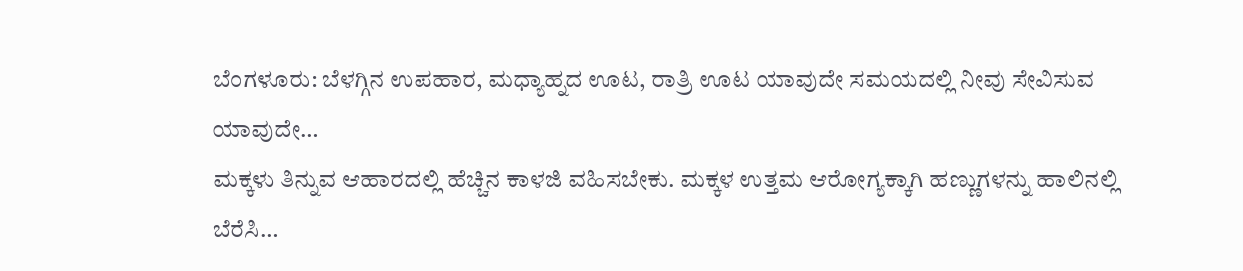ಬೆಂಗಳೂರು: ಬೆಳಗ್ಗಿನ ಉಪಹಾರ, ಮಧ್ಯಾಹ್ನದ ಊಟ, ರಾತ್ರಿ ಊಟ ಯಾವುದೇ ಸಮಯದಲ್ಲಿ ನೀವು ಸೇವಿಸುವ ಯಾವುದೇ…
ಮಕ್ಕಳು ತಿನ್ನುವ ಆಹಾರದಲ್ಲಿ ಹೆಚ್ಚಿನ ಕಾಳಜಿ ವಹಿಸಬೇಕು. ಮಕ್ಕಳ ಉತ್ತಮ ಆರೋಗ್ಯಕ್ಕಾಗಿ ಹಣ್ಣುಗಳನ್ನು ಹಾಲಿನಲ್ಲಿ ಬೆರೆಸಿ…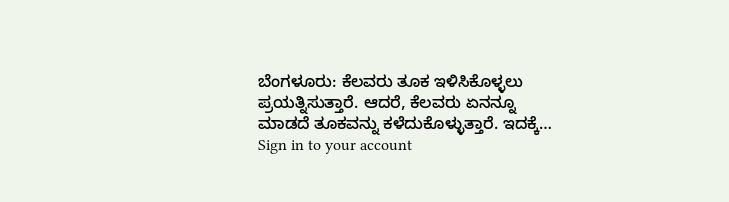ಬೆಂಗಳೂರು: ಕೆಲವರು ತೂಕ ಇಳಿಸಿಕೊಳ್ಳಲು ಪ್ರಯತ್ನಿಸುತ್ತಾರೆ. ಆದರೆ, ಕೆಲವರು ಏನನ್ನೂ ಮಾಡದೆ ತೂಕವನ್ನು ಕಳೆದುಕೊಳ್ಳುತ್ತಾರೆ. ಇದಕ್ಕೆ…
Sign in to your account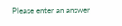Please enter an answer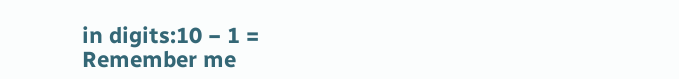in digits:10 − 1 =
Remember me